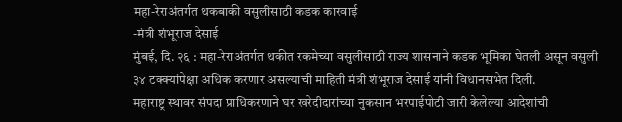महा-रेराअंतर्गत थकबाकी वसुलीसाठी कडक कारवाई
-मंत्री शंभूराज देसाई
मुंबई, दि. २६ : महा-रेराअंतर्गत थकीत रकमेच्या वसुलीसाठी राज्य शासनाने कडक भूमिका घेतली असून वसुली ३४ टक्क्यांपेक्षा अधिक करणार असल्याची माहिती मंत्री शंभूराज देसाई यांनी विधानसभेत दिली.
महाराष्ट्र स्थावर संपदा प्राधिकरणाने घर खरेदीदारांच्या नुकसान भरपाईपोटी जारी केलेल्या आदेशांची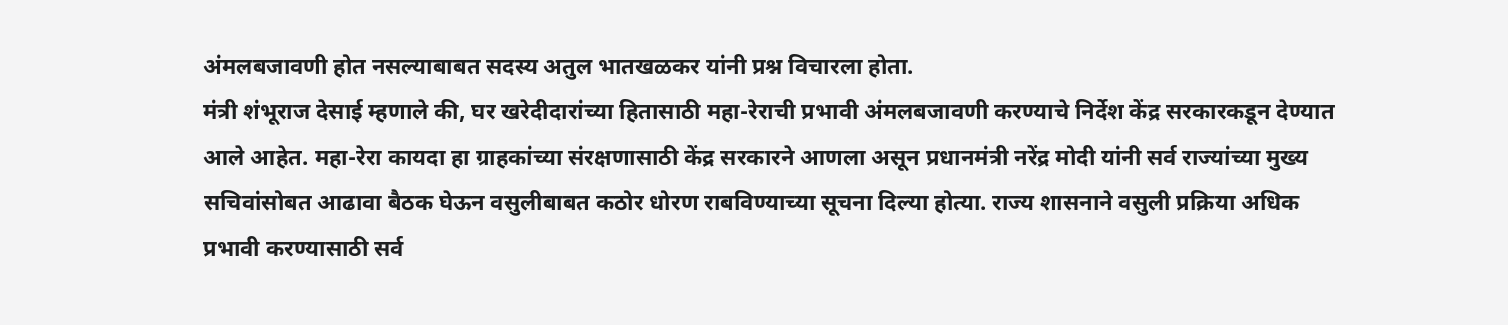अंमलबजावणी होत नसल्याबाबत सदस्य अतुल भातखळकर यांनी प्रश्न विचारला होता.
मंत्री शंभूराज देसाई म्हणाले की, घर खरेदीदारांच्या हितासाठी महा-रेराची प्रभावी अंमलबजावणी करण्याचे निर्देश केंद्र सरकारकडून देण्यात आले आहेत. महा-रेरा कायदा हा ग्राहकांच्या संरक्षणासाठी केंद्र सरकारने आणला असून प्रधानमंत्री नरेंद्र मोदी यांनी सर्व राज्यांच्या मुख्य सचिवांसोबत आढावा बैठक घेऊन वसुलीबाबत कठोर धोरण राबविण्याच्या सूचना दिल्या होत्या. राज्य शासनाने वसुली प्रक्रिया अधिक प्रभावी करण्यासाठी सर्व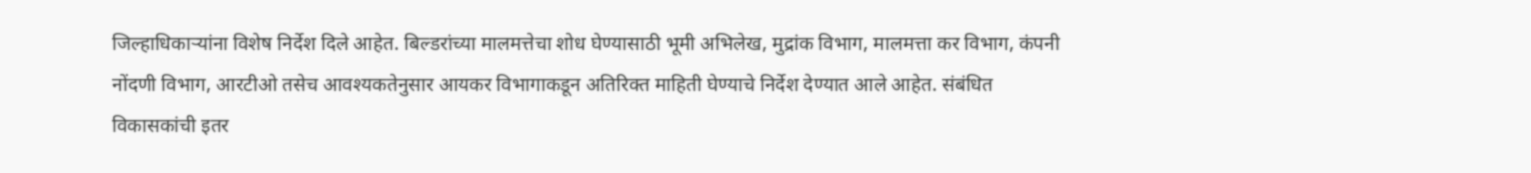जिल्हाधिकाऱ्यांना विशेष निर्देश दिले आहेत. बिल्डरांच्या मालमत्तेचा शोध घेण्यासाठी भूमी अभिलेख, मुद्रांक विभाग, मालमत्ता कर विभाग, कंपनी नोंदणी विभाग, आरटीओ तसेच आवश्यकतेनुसार आयकर विभागाकडून अतिरिक्त माहिती घेण्याचे निर्देश देण्यात आले आहेत. संबंधित विकासकांची इतर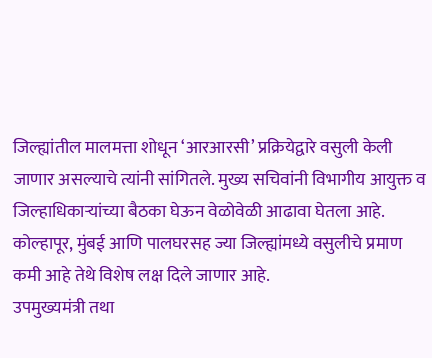जिल्ह्यांतील मालमत्ता शोधून ‘आरआरसी’ प्रक्रियेद्वारे वसुली केली जाणार असल्याचे त्यांनी सांगितले. मुख्य सचिवांनी विभागीय आयुक्त व जिल्हाधिकाऱ्यांच्या बैठका घेऊन वेळोवेळी आढावा घेतला आहे. कोल्हापूर, मुंबई आणि पालघरसह ज्या जिल्ह्यांमध्ये वसुलीचे प्रमाण कमी आहे तेथे विशेष लक्ष दिले जाणार आहे.
उपमुख्यमंत्री तथा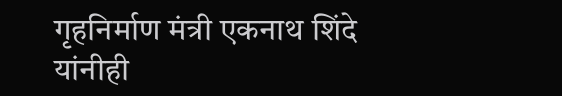गृहनिर्माण मंत्री एकनाथ शिंदे यांनीही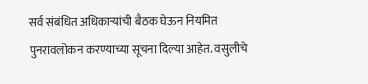सर्व संबंधित अधिकाऱ्यांची बैठक घेऊन नियमित पुनरावलोकन करण्याच्या सूचना दिल्या आहेत. वसुलीचे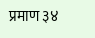प्रमाण ३४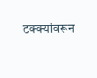टक्क्यांवरून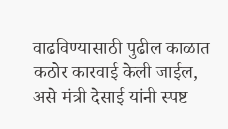वाढविण्यासाठी पुढील काळात कठोर कारवाई केली जाईल, असे मंत्री देसाई यांनी स्पष्ट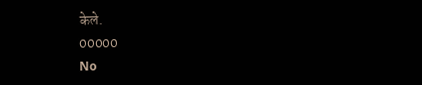केले.
00000
No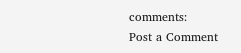comments:
Post a Comment